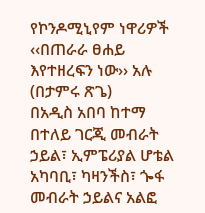የኮንዶሚኒየም ነዋሪዎች ‹‹በጠራራ ፀሐይ እየተዘረፍን ነው›› አሉ
(በታምሩ ጽጌ)
በአዲስ አበባ ከተማ በተለይ ገርጂ መብራት ኃይል፣ ኢምፔሪያል ሆቴል አካባቢ፣ ካዛንችስ፣ ጐፋ መብራት ኃይልና አልፎ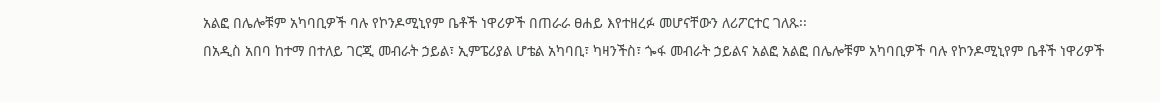አልፎ በሌሎቹም አካባቢዎች ባሉ የኮንዶሚኒየም ቤቶች ነዋሪዎች በጠራራ ፀሐይ እየተዘረፉ መሆናቸውን ለሪፖርተር ገለጹ፡፡
በአዲስ አበባ ከተማ በተለይ ገርጂ መብራት ኃይል፣ ኢምፔሪያል ሆቴል አካባቢ፣ ካዛንችስ፣ ጐፋ መብራት ኃይልና አልፎ አልፎ በሌሎቹም አካባቢዎች ባሉ የኮንዶሚኒየም ቤቶች ነዋሪዎች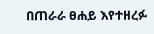በጠራራ ፀሐይ እየተዘረፉ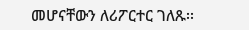መሆናቸውን ለሪፖርተር ገለጹ፡፡